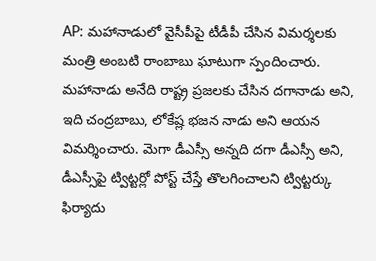AP: మహానాడులో వైసీపీపై టీడీపీ చేసిన విమర్శలకు మంత్రి అంబటి రాంబాబు ఘాటుగా స్పందించారు. మహానాడు అనేది రాష్ట్ర ప్రజలకు చేసిన దగానాడు అని, ఇది చంద్రబాబు, లోకేష్ల భజన నాడు అని ఆయన విమర్శించారు. మెగా డీఎస్సీ అన్నది దగా డీఎస్సీ అని, డీఎస్సీపై ట్విట్టర్లో పోస్ట్ చేస్తే తొలగించాలని ట్విట్టర్కు ఫిర్యాదు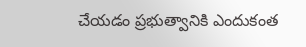చేయడం ప్రభుత్వానికి ఎందుకంత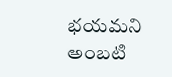భయమని అంబటి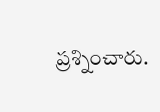ప్రశ్నించారు.